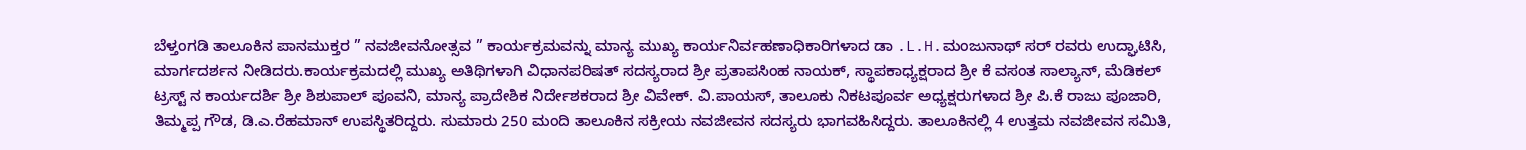ಬೆಳ್ತಂಗಡಿ ತಾಲೂಕಿನ ಪಾನಮುಕ್ತರ ” ನವಜೀವನೋತ್ಸವ ” ಕಾರ್ಯಕ್ರಮವನ್ನು ಮಾನ್ಯ ಮುಖ್ಯ ಕಾರ್ಯನಿರ್ವಹಣಾಧಿಕಾರಿಗಳಾದ ಡಾ .L.H.ಮಂಜುನಾಥ್ ಸರ್ ರವರು ಉದ್ಘಾಟಿಸಿ, ಮಾರ್ಗದರ್ಶನ ನೀಡಿದರು.ಕಾರ್ಯಕ್ರಮದಲ್ಲಿ ಮುಖ್ಯ ಅತಿಥಿಗಳಾಗಿ ವಿಧಾನಪರಿಷತ್ ಸದಸ್ಯರಾದ ಶ್ರೀ ಪ್ರತಾಪಸಿಂಹ ನಾಯಕ್, ಸ್ಥಾಪಕಾಧ್ಯಕ್ಷರಾದ ಶ್ರೀ ಕೆ ವಸಂತ ಸಾಲ್ಯಾನ್, ಮೆಡಿಕಲ್ ಟ್ರಸ್ಟ್ ನ ಕಾರ್ಯದರ್ಶಿ ಶ್ರೀ ಶಿಶುಪಾಲ್ ಪೂವನಿ, ಮಾನ್ಯ ಪ್ರಾದೇಶಿಕ ನಿರ್ದೇಶಕರಾದ ಶ್ರೀ ವಿವೇಕ್. ವಿ.ಪಾಯಸ್, ತಾಲೂಕು ನಿಕಟಪೂರ್ವ ಅಧ್ಯಕ್ಷರುಗಳಾದ ಶ್ರೀ ಪಿ.ಕೆ ರಾಜು ಪೂಜಾರಿ, ತಿಮ್ಮಪ್ಪ ಗೌಡ, ಡಿ.ಎ.ರೆಹಮಾನ್ ಉಪಸ್ಥಿತರಿದ್ದರು. ಸುಮಾರು 250 ಮಂದಿ ತಾಲೂಕಿನ ಸಕ್ರೀಯ ನವಜೀವನ ಸದಸ್ಯರು ಭಾಗವಹಿಸಿದ್ದರು. ತಾಲೂಕಿನಲ್ಲಿ 4 ಉತ್ತಮ ನವಜೀವನ ಸಮಿತಿ,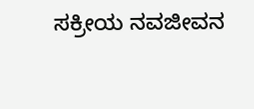ಸಕ್ರೀಯ ನವಜೀವನ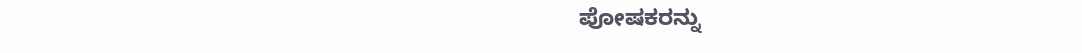ಪೋಷಕರನ್ನು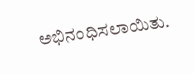ಅಭಿನಂಧಿಸಲಾಯಿತು.